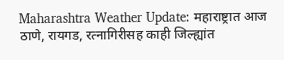Maharashtra Weather Update: महाराष्ट्रात आज ठाणे, रायगड, रत्नागिरीसह काही जिल्ह्यांत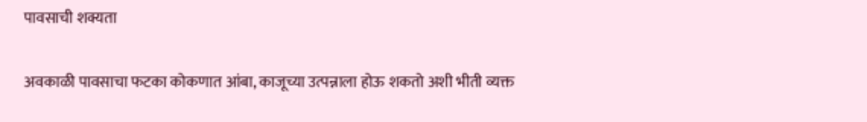पावसाची शक्यता

अवकाळी पावसाचा फटका कोकणात आंबा, काजूच्या उत्पन्नाला होऊ शकतो अशी भीती व्यक्त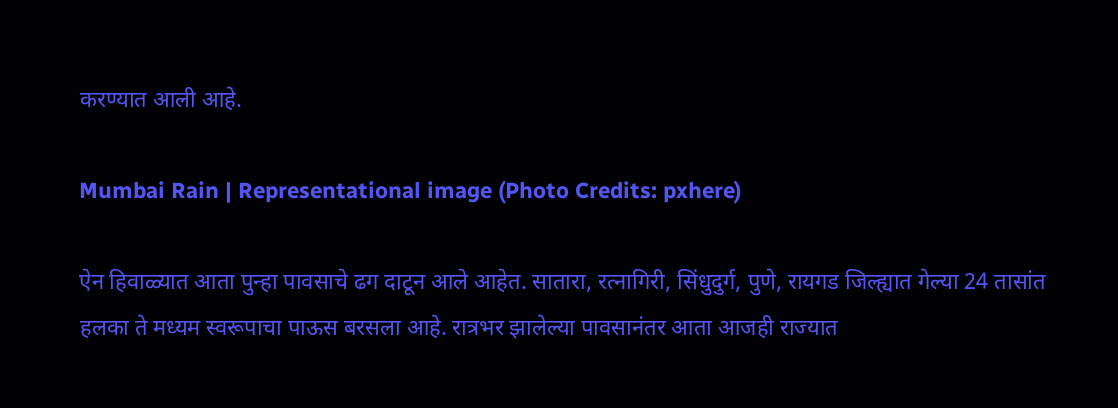करण्यात आली आहे.

Mumbai Rain | Representational image (Photo Credits: pxhere)

ऐन हिवाळ्यात आता पुन्हा पावसाचे ढग दाटून आले आहेत. सातारा, रत्नागिरी, सिंधुदुर्ग, पुणे, रायगड जिल्ह्यात गेल्या 24 तासांत हलका ते मध्यम स्वरूपाचा पाऊस बरसला आहे. रात्रभर झालेल्या पावसानंतर आता आजही राज्यात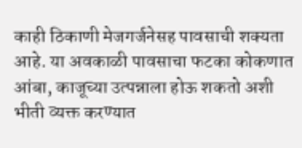काही ठिकाणी मेजगर्जनेसह पावसाची शक्यता आहे. या अवकाळी पावसाचा फटका कोकणात आंबा, काजूच्या उत्पन्नाला होऊ शकतो अशी भीती व्यक्त करण्यात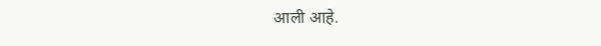आली आहे.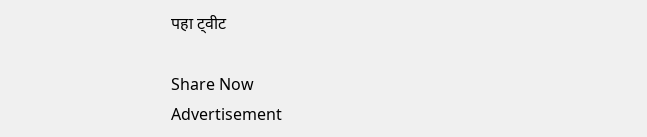पहा ट्वीट

Share Now
Advertisement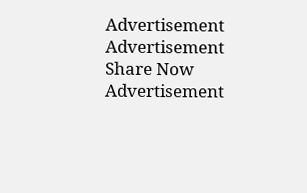Advertisement
Advertisement
Share Now
Advertisement